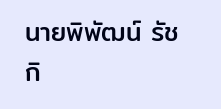นายพิพัฒน์ รัชกิ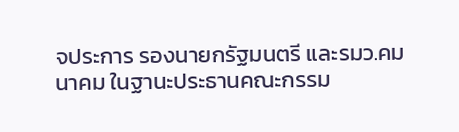จประการ รองนายกรัฐมนตรี และรมว.คมนาคม ในฐานะประธานคณะกรรม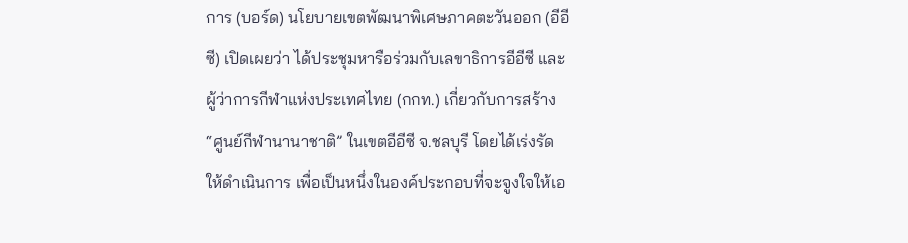การ (บอร์ด) นโยบายเขตพัฒนาพิเศษภาคตะวันออก (อีอีซี) เปิดเผยว่า ได้ประชุมหารือร่วมกับเลขาธิการอีอีซี และผู้ว่าการกีฬาแห่งประเทศไทย (กกท.) เกี่ยวกับการสร้าง “ศูนย์กีฬานานาชาติ” ในเขตอีอีซี จ.ชลบุรี โดยได้เร่งรัดให้ดำเนินการ เพื่อเป็นหนึ่งในองค์ประกอบที่จะจูงใจให้เอ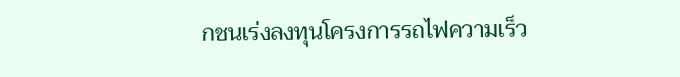กชนเร่งลงทุนโครงการรถไฟความเร็ว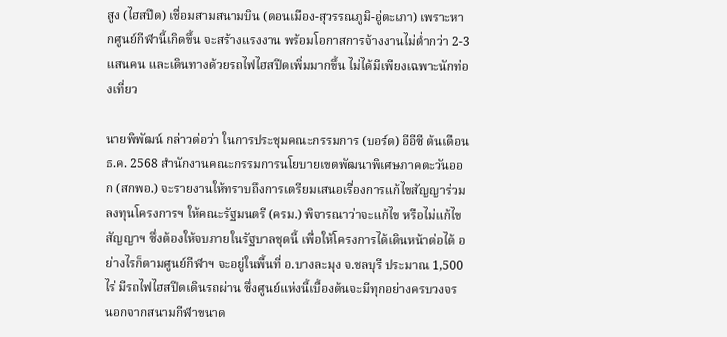สูง (ไฮสปีด) เชื่อมสามสนามบิน (ดอนเมือง-สุวรรณภูมิ-อู่ตะเภา) เพราะหากศูนย์กีฬานี้เกิดขึ้น จะสร้างแรงงาน พร้อมโอกาสการจ้างงานไม่ต่ำกว่า 2-3 แสนคน และเดินทางด้วยรถไฟไฮสปีดเพิ่มมากขึ้น ไม่ได้มีเพียงเฉพาะนักท่องเที่ยว

นายพิพัฒน์ กล่าวต่อว่า ในการประชุมคณะกรรมการ (บอร์ด) อีอีซี ต้นเดือน ธ.ค. 2568 สำนักงานคณะกรรมการนโยบายเขตพัฒนาพิเศษภาคตะวันออก (สกพอ.) จะรายงานให้ทราบถึงการเตรียมเสนอเรื่องการแก้ไขสัญญาร่วมลงทุนโครงการฯ ให้คณะรัฐมนตรี (ครม.) พิจารณาว่าจะแก้ไข หรือไม่แก้ไขสัญญาฯ ซึ่งต้องให้จบภายในรัฐบาลชุดนี้ เพื่อให้โครงการได้เดินหน้าต่อได้ อย่างไรก็ตามศูนย์กีฬาฯ จะอยู่ในพื้นที่ อ.บางละมุง จ.ชลบุรี ประมาณ 1,500 ไร่ มีรถไฟไฮสปีดเดินรถผ่าน ซึ่งศูนย์แห่งนี้เบื้องต้นจะมีทุกอย่างครบวงจร นอกจากสนามกีฬาขนาด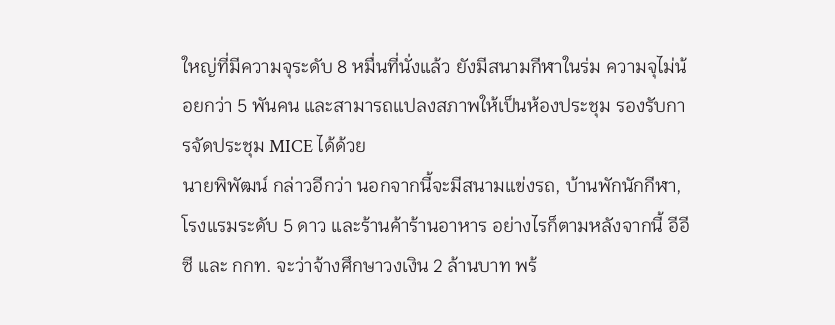ใหญ่ที่มีความจุระดับ 8 หมื่นที่นั่งแล้ว ยังมีสนามกีฬาในร่ม ความจุไม่น้อยกว่า 5 พันคน และสามารถแปลงสภาพให้เป็นห้องประชุม รองรับการจัดประชุม MICE ได้ด้วย
นายพิพัฒน์ กล่าวอีกว่า นอกจากนี้จะมีสนามแข่งรถ, บ้านพักนักกีฬา, โรงแรมระดับ 5 ดาว และร้านค้าร้านอาหาร อย่างไรก็ตามหลังจากนี้ อีอีซี และ กกท. จะว่าจ้างศึกษาวงเงิน 2 ล้านบาท พร้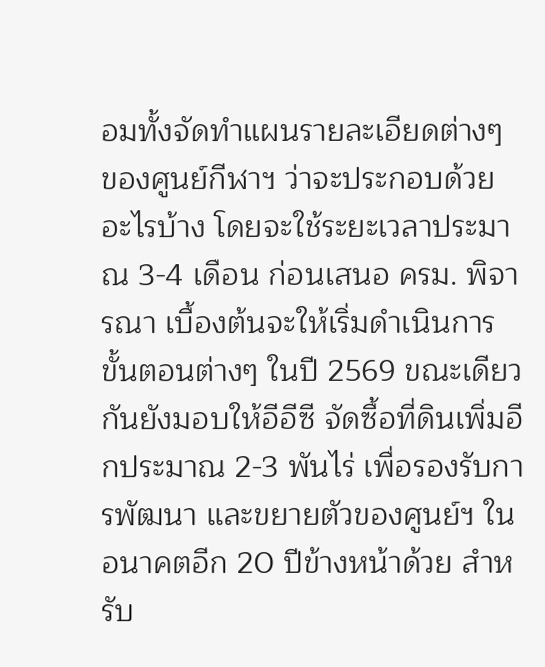อมทั้งจัดทำแผนรายละเอียดต่างๆ ของศูนย์กีฬาฯ ว่าจะประกอบด้วยอะไรบ้าง โดยจะใช้ระยะเวลาประมาณ 3-4 เดือน ก่อนเสนอ ครม. พิจารณา เบื้องต้นจะให้เริ่มดำเนินการขั้นตอนต่างๆ ในปี 2569 ขณะเดียวกันยังมอบให้อีอีซี จัดซื้อที่ดินเพิ่มอีกประมาณ 2-3 พันไร่ เพื่อรองรับการพัฒนา และขยายตัวของศูนย์ฯ ในอนาคตอีก 20 ปีข้างหน้าด้วย สำหรับ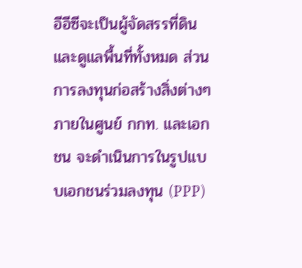อีอีซีจะเป็นผู้จัดสรรที่ดิน และดูแลพื้นที่ทั้งหมด ส่วนการลงทุนก่อสร้างสิ่งต่างๆ ภายในศูนย์ กกท. และเอกชน จะดำเนินการในรูปแบบเอกชนร่วมลงทุน (PPP)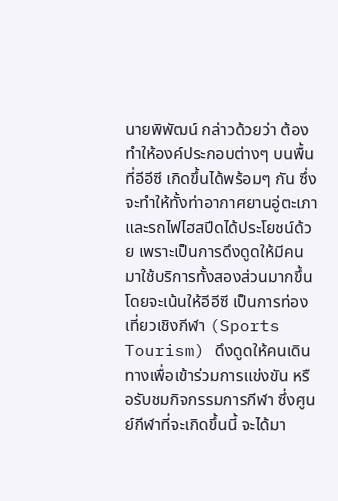นายพิพัฒน์ กล่าวด้วยว่า ต้องทำให้องค์ประกอบต่างๆ บนพื้นที่อีอีซี เกิดขึ้นได้พร้อมๆ กัน ซึ่งจะทำให้ทั้งท่าอากาศยานอู่ตะเภา และรถไฟไฮสปีดได้ประโยชน์ด้วย เพราะเป็นการดึงดูดให้มีคนมาใช้บริการทั้งสองส่วนมากขึ้น โดยจะเน้นให้อีอีซี เป็นการท่องเที่ยวเชิงกีฬา (Sports Tourism) ดึงดูดให้คนเดินทางเพื่อเข้าร่วมการแข่งขัน หรือรับชมกิจกรรมการกีฬา ซึ่งศูนย์กีฬาที่จะเกิดขึ้นนี้ จะได้มา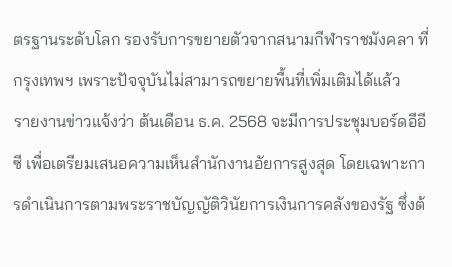ตรฐานระดับโลก รองรับการขยายตัวจากสนามกีฬาราชมังคลา ที่กรุงเทพฯ เพราะปัจจุบันไม่สามารถขยายพื้นที่เพิ่มเติมได้แล้ว
รายงานข่าวแจ้งว่า ต้นเดือน ธ.ค. 2568 จะมีการประชุมบอร์ดอีอีซี เพื่อเตรียมเสนอความเห็นสำนักงานอัยการสูงสุด โดยเฉพาะการดำเนินการตามพระราชบัญญัติวินัยการเงินการคลังของรัฐ ซึ่งต้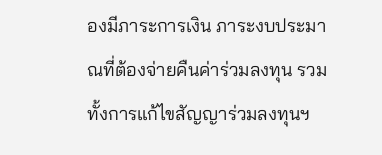องมีภาระการเงิน ภาระงบประมาณที่ต้องจ่ายคืนค่าร่วมลงทุน รวมทั้งการแก้ไขสัญญาร่วมลงทุนฯ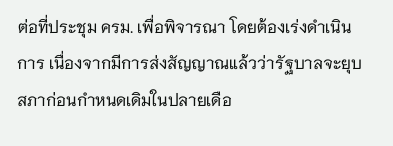ต่อที่ประชุม ครม. เพื่อพิจารณา โดยต้องเร่งดำเนินการ เนื่องจากมีการส่งสัญญาณแล้วว่ารัฐบาลจะยุบสภาก่อนกำหนดเดิมในปลายเดือ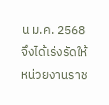น ม.ค. 2568 จึงได้เร่งรัดให้หน่วยงานราช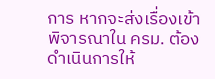การ หากจะส่งเรื่องเข้าพิจารณาใน ครม. ต้องดำเนินการให้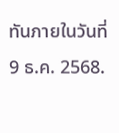ทันภายในวันที่ 9 ธ.ค. 2568.